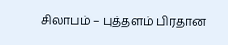சிலாபம் – புத்தளம் பிரதான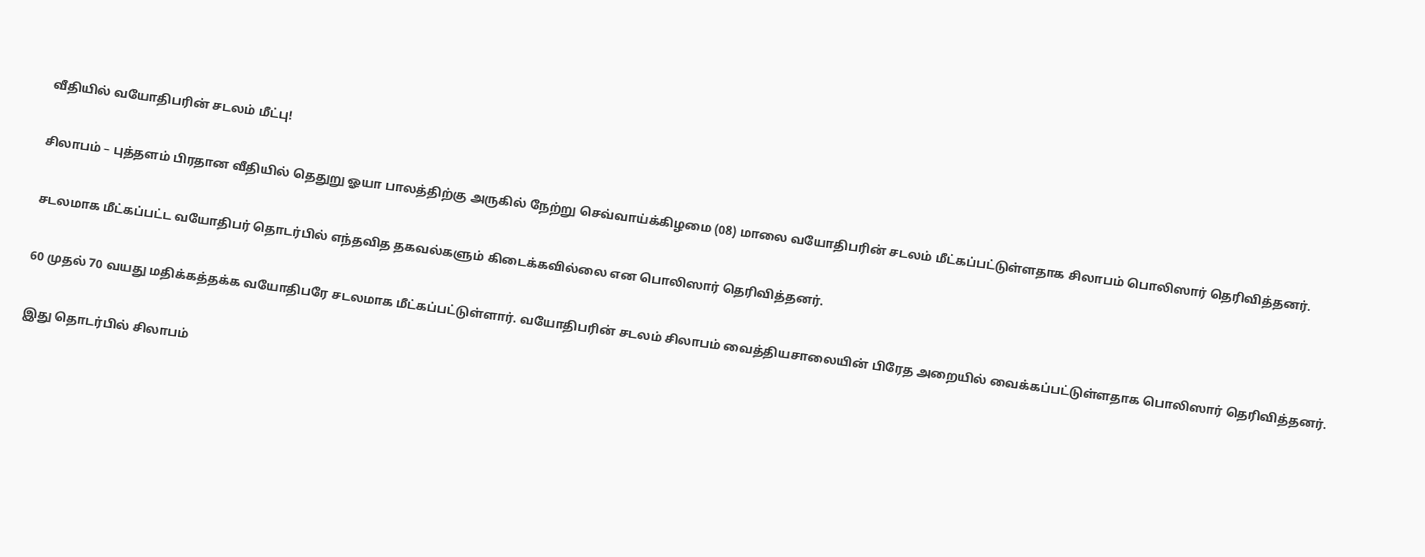வீதியில் வயோதிபரின் சடலம் மீட்பு!

சிலாபம் – புத்தளம் பிரதான வீதியில் தெதுறு ஓயா பாலத்திற்கு அருகில் நேற்று செவ்வாய்க்கிழமை (08) மாலை வயோதிபரின் சடலம் மீட்கப்பட்டுள்ளதாக சிலாபம் பொலிஸார் தெரிவித்தனர்.

சடலமாக மீட்கப்பட்ட வயோதிபர் தொடர்பில் எந்தவித தகவல்களும் கிடைக்கவில்லை என பொலிஸார் தெரிவித்தனர்.

60 முதல் 70 வயது மதிக்கத்தக்க வயோதிபரே சடலமாக மீட்கப்பட்டுள்ளார். வயோதிபரின் சடலம் சிலாபம் வைத்தியசாலையின் பிரேத அறையில் வைக்கப்பட்டுள்ளதாக பொலிஸார் தெரிவித்தனர்.

இது தொடர்பில் சிலாபம்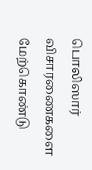பொலிஸார் விசாரணைகளை மேற்கொண்டு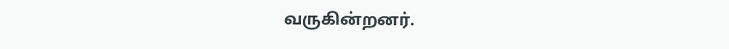வருகின்றனர்.